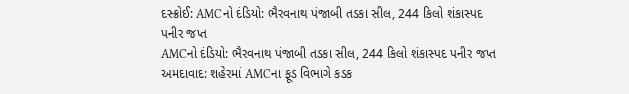દસ્ક્રોઈ: AMCનો દંડિયો: ભૈરવનાથ પંજાબી તડકા સીલ, 244 કિલો શંકાસ્પદ પનીર જપ્ત
AMCનો દંડિયો: ભૈરવનાથ પંજાબી તડકા સીલ, 244 કિલો શંકાસ્પદ પનીર જપ્ત અમદાવાદ: શહેરમાં AMCના ફૂડ વિભાગે કડક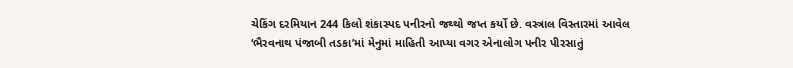ચેકિંગ દરમિયાન 244 કિલો શંકાસ્પદ પનીરનો જથ્થો જપ્ત કર્યો છે. વસ્ત્રાલ વિસ્તારમાં આવેલ ‘ભૈરવનાથ પંજાબી તડકા’માં મેનુમાં માહિતી આપ્યા વગર એનાલોગ પનીર પીરસાતું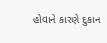હોવાને કારણે દુકાન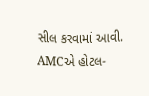સીલ કરવામાં આવી. AMCએ હોટલ-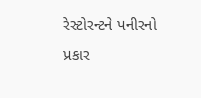રેસ્ટોરન્ટને પનીરનો પ્રકાર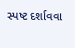સ્પષ્ટ દર્શાવવા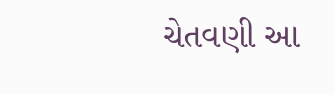ચેતવણી આ